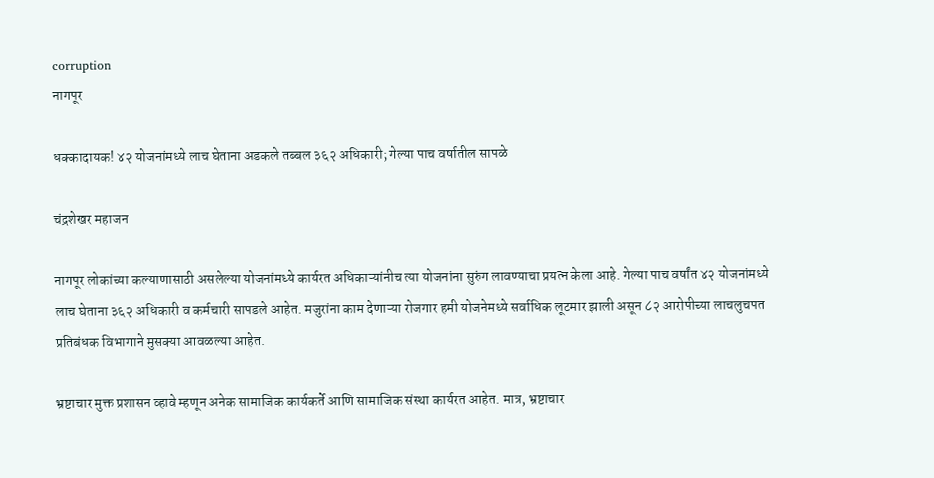corruption
नागपूर

धक्कादायक! ४२ योजनांमध्ये लाच घेताना अडकले तब्बल ३६२ अधिकारी; गेल्या पाच वर्षातील सापळे

चंद्रशेखर महाजन

नागपूर लोकांच्या कल्याणासाठी असलेल्या योजनांमध्ये कार्यरत अधिकाऱ्यांनीच त्या योजनांना सुरुंग लावण्याचा प्रयत्न केला आहे. गेल्या पाच वर्षांत ४२ योजनांमध्ये लाच घेताना ३६२ अधिकारी व कर्मचारी सापडले आहेत. मजुरांना काम देणाऱ्या रोजगार हमी योजनेमध्ये सर्वाधिक लूटमार झाली असून ८२ आरोपीच्या लाचलुचपत प्रतिबंधक विभागाने मुसक्या आवळल्या आहेत.

भ्रष्टाचार मुक्त प्रशासन व्हावे म्हणून अनेक सामाजिक कार्यकर्ते आणि सामाजिक संस्था कार्यरत आहेत. मात्र, भ्रष्टाचार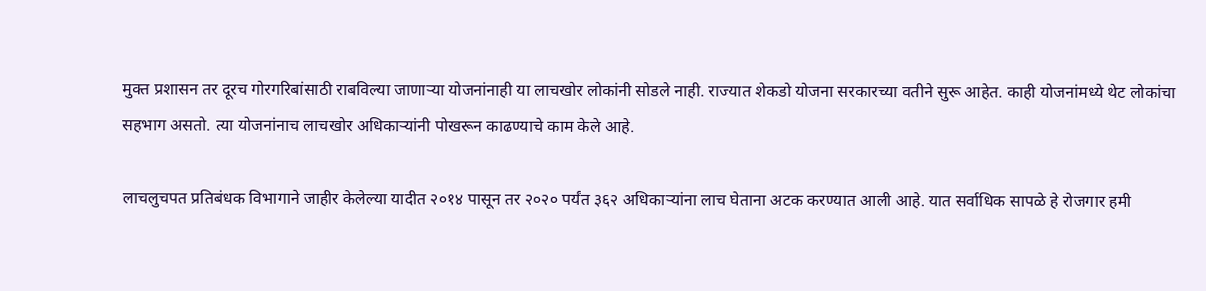मुक्त प्रशासन तर दूरच गोरगरिबांसाठी राबविल्या जाणाऱ्या योजनांनाही या लाचखोर लोकांनी सोडले नाही. राज्यात शेकडो योजना सरकारच्या वतीने सुरू आहेत. काही योजनांमध्ये थेट लोकांचा सहभाग असतो. त्या योजनांनाच लाचखोर अधिकाऱ्यांनी पोखरून काढण्याचे काम केले आहे.

लाचलुचपत प्रतिबंधक विभागाने जाहीर केलेल्या यादीत २०१४ पासून तर २०२० पर्यंत ३६२ अधिकाऱ्यांना लाच घेताना अटक करण्यात आली आहे. यात सर्वाधिक सापळे हे रोजगार हमी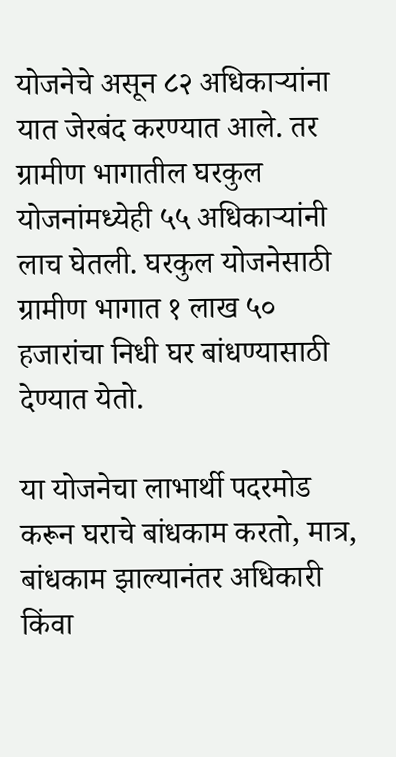योजनेचे असून ८२ अधिकाऱ्यांना यात जेरबंद करण्यात आले. तर ग्रामीण भागातील घरकुल योजनांमध्येही ५५ अधिकाऱ्यांनी लाच घेतली. घरकुल योजनेसाठी ग्रामीण भागात १ लाख ५० हजारांचा निधी घर बांधण्यासाठी देण्यात येतो.

या योजनेचा लाभार्थी पदरमोड करून घराचे बांधकाम करतो, मात्र, बांधकाम झाल्यानंतर अधिकारी किंवा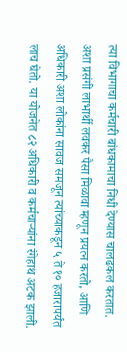त्या विभागाचा कर्मचारी बांधकामाचा निधी देण्यास चालढकल करतात. अशा प्रसंगी लाभार्थी लवकर पैसा मिळावा म्हणून प्रयत्न करतो, आणि अधिकारी अशा लोकांना सावज समजून त्यांच्याकडून ५ ते १० हजारापर्यंत लाच घेतो. या योजनेत ८२ अधिकारी व कर्मचाऱ्यांना रंगेहाथ अटक झाली.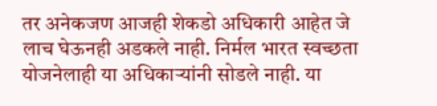तर अनेकजण आजही शेकडो अधिकारी आहेत जे लाच घेऊनही अडकले नाही. निर्मल भारत स्वच्छता योजनेलाही या अधिकाऱ्यांनी सोडले नाही. या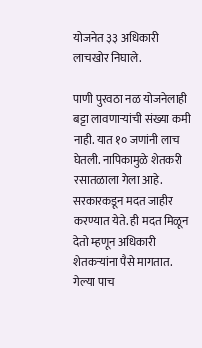योजनेत ३३ अधिकारी लाचखोर निघाले.

पाणी पुरवठा नळ योजनेलाही बट्टा लावणाऱ्यांची संख्या कमी नाही. यात १० जणांनी लाच घेतली. नापिकामुळे शेतकरी रसातळाला गेला आहे. सरकारकडून मदत जाहीर करण्यात येते. ही मदत मिळून देतो म्हणून अधिकारी शेतकऱ्यांना पैसे मागतात. गेल्या पाच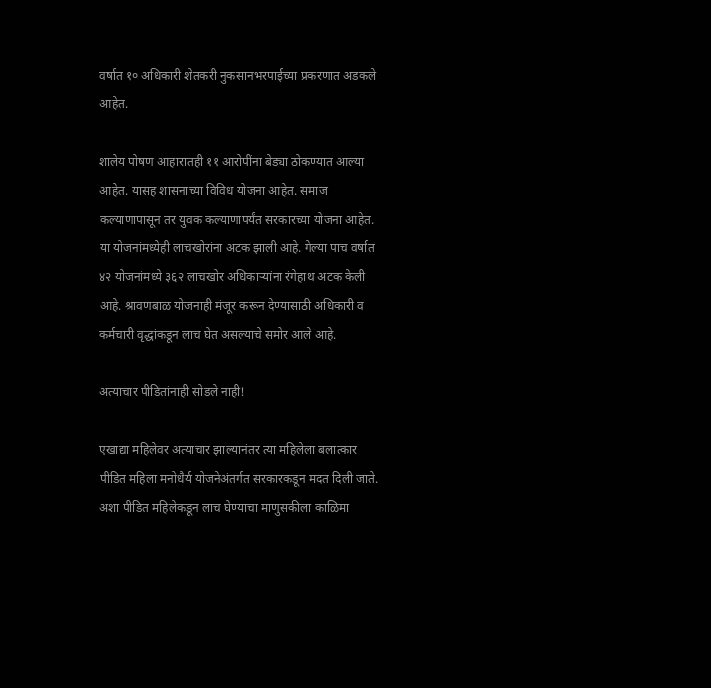वर्षात १० अधिकारी शेतकरी नुकसानभरपाईच्या प्रकरणात अडकले आहेत.

शालेय पोषण आहारातही ११ आरोपींना बेड्या ठोकण्यात आल्या आहेत. यासह शासनाच्या विविध योजना आहेत. समाज कल्याणापासून तर युवक कल्याणापर्यंत सरकारच्या योजना आहेत. या योजनांमध्येही लाचखोरांना अटक झाली आहे. गेल्या पाच वर्षात ४२ योजनांमध्ये ३६२ लाचखोर अधिकाऱ्यांना रंगेहाथ अटक केली आहे. श्रावणबाळ योजनाही मंजूर करून देण्यासाठी अधिकारी व कर्मचारी वृद्धांकडून लाच घेत असल्याचे समोर आले आहे.

अत्याचार पीडितांनाही सोडले नाही!

एखाद्या महिलेवर अत्याचार झाल्यानंतर त्या महिलेला बलात्कार पीडित महिला मनोधैर्य योजनेअंतर्गत सरकारकडून मदत दिली जाते. अशा पीडित महिलेकडून लाच घेण्याचा माणुसकीला काळिमा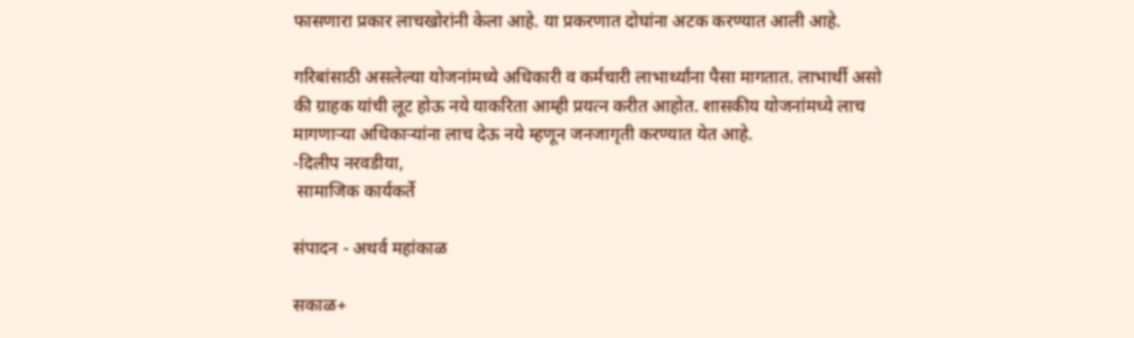फासणारा प्रकार लाचखोरांनी केला आहे. या प्रकरणात दोघांना अटक करण्यात आली आहे.

गरिबांसाठी असलेल्या योजनांमध्ये अधिकारी व कर्मचारी लाभार्थ्यांना पैसा मागतात. लाभार्थी असो की ग्राहक यांची लूट होऊ नये याकरिता आम्ही प्रयत्न करीत आहोत. शासकीय योजनांमध्ये लाच मागणाऱ्या अधिकाऱ्यांना लाच देऊ नये म्हणून जनजागृती करण्यात येत आहे.
-दिलीप नरवडीया,
 सामाजिक कार्यकर्ते

संपादन - अथर्व महांकाळ

सकाळ+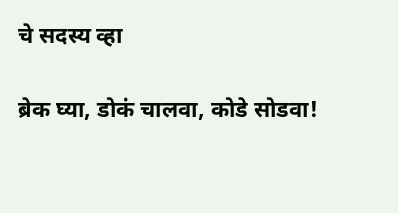चे सदस्य व्हा

ब्रेक घ्या, डोकं चालवा, कोडे सोडवा!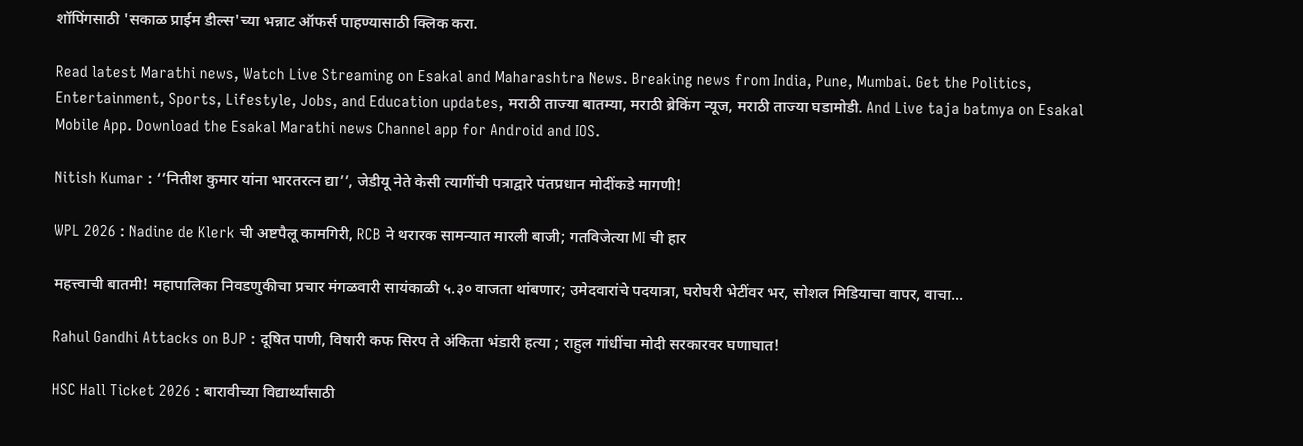शॉपिंगसाठी 'सकाळ प्राईम डील्स'च्या भन्नाट ऑफर्स पाहण्यासाठी क्लिक करा.

Read latest Marathi news, Watch Live Streaming on Esakal and Maharashtra News. Breaking news from India, Pune, Mumbai. Get the Politics, Entertainment, Sports, Lifestyle, Jobs, and Education updates, मराठी ताज्या बातम्या, मराठी ब्रेकिंग न्यूज, मराठी ताज्या घडामोडी. And Live taja batmya on Esakal Mobile App. Download the Esakal Marathi news Channel app for Android and IOS.

Nitish Kumar : ‘’नितीश कुमार यांना भारतरत्न द्या’’, जेडीयू नेते केसी त्यागींची पत्राद्वारे पंतप्रधान मोदींकडे मागणी!

WPL 2026 : Nadine de Klerk ची अष्टपैलू कामगिरी, RCB ने थरारक सामन्यात मारली बाजी; गतविजेत्या MI ची हार

महत्त्वाची बातमी! महापालिका निवडणुकीचा प्रचार मंगळवारी सायंकाळी ५.३० वाजता थांबणार; उमेदवारांचे पदयात्रा, घरोघरी भेटींवर भर, सोशल मिडियाचा वापर, वाचा...

Rahul Gandhi Attacks on BJP : दूषित पाणी, विषारी कफ सिरप ते अंकिता भंडारी हत्या ; राहुल गांधींचा मोदी सरकारवर घणाघात!

HSC Hall Ticket 2026 : बारावीच्या विद्यार्थ्यांसाठी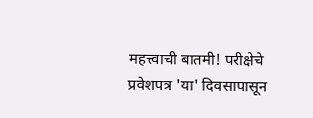महत्त्वाची बातमी! परीक्षेचे प्रवेशपत्र 'या' दिवसापासून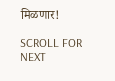मिळणार!

SCROLL FOR NEXT